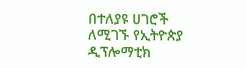በተለያዩ ሀገሮች ለሚገኙ የኢትዮጵያ ዲፕሎማቲክ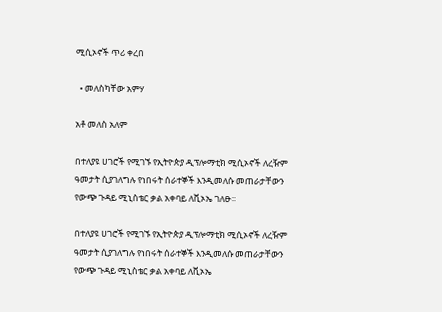ሚሲኦኖች ጥሪ ቀረበ

  • መለስካቸው አምሃ

አቶ መለስ አለም

በተለያዩ ሀገሮች የሚገኙ የኢትዮጵያ ዲፕሎማቲክ ሚሲኦኖች ለረዥም ዓመታት ሲያገለግሉ የነበሩት ሰራተኞች እንዲመለሱ መጠራታቸውን የውጭ ጉዳይ ሚኒስቴር ቃል አቀባይ ለቪኦኤ ገለፁ፡፡

በተለያዩ ሀገሮች የሚገኙ የኢትዮጵያ ዲፕሎማቲክ ሚሲኦኖች ለረዥም ዓመታት ሲያገለግሉ የነበሩት ሰራተኞች እንዲመለሱ መጠራታቸውን የውጭ ጉዳይ ሚኒስቴር ቃል አቀባይ ለቪኦኤ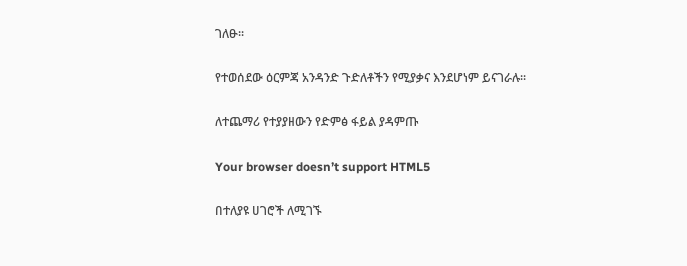ገለፁ፡፡

የተወሰደው ዕርምጃ አንዳንድ ጉድለቶችን የሚያቃና እንደሆነም ይናገራሉ፡፡

ለተጨማሪ የተያያዘውን የድምፅ ፋይል ያዳምጡ

Your browser doesn’t support HTML5

በተለያዩ ሀገሮች ለሚገኙ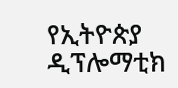የኢትዮጵያ ዲፕሎማቲክ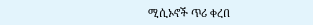ሚሲኦኖች ጥሪ ቀረበ